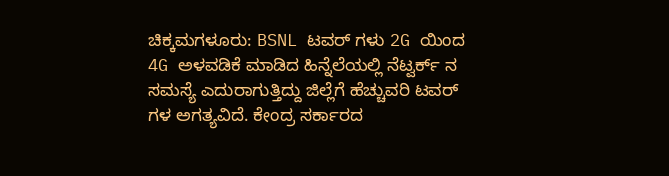ಚಿಕ್ಕಮಗಳೂರು: BSNL ಟವರ್ ಗಳು 2G ಯಿಂದ 4G ಅಳವಡಿಕೆ ಮಾಡಿದ ಹಿನ್ನೆಲೆಯಲ್ಲಿ ನೆಟ್ವರ್ಕ್ ನ ಸಮಸ್ಯೆ ಎದುರಾಗುತ್ತಿದ್ದು ಜಿಲ್ಲೆಗೆ ಹೆಚ್ಚುವರಿ ಟವರ್ ಗಳ ಅಗತ್ಯವಿದೆ. ಕೇಂದ್ರ ಸರ್ಕಾರದ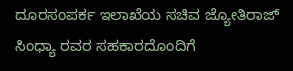ದೂರಸಂಪರ್ಕ ಇಲಾಖೆಯ ಸಚಿವ ಜ್ಯೋತಿರಾಜ್ ಸಿಂಧ್ಯಾ ರವರ ಸಹಕಾರದೊಂದಿಗೆ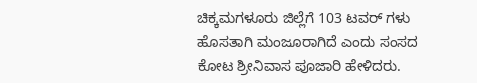ಚಿಕ್ಕಮಗಳೂರು ಜಿಲ್ಲೆಗೆ 103 ಟವರ್ ಗಳು ಹೊಸತಾಗಿ ಮಂಜೂರಾಗಿದೆ ಎಂದು ಸಂಸದ ಕೋಟ ಶ್ರೀನಿವಾಸ ಪೂಜಾರಿ ಹೇಳಿದರು.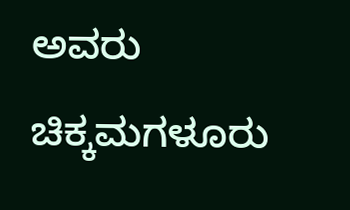ಅವರು ಚಿಕ್ಕಮಗಳೂರು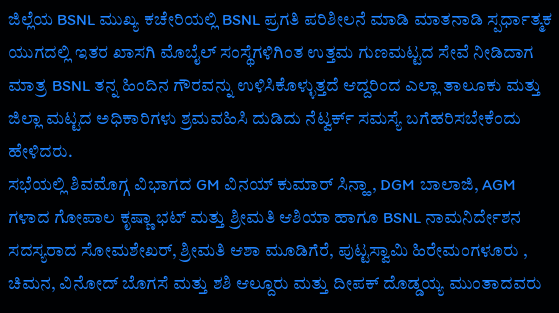ಜಿಲ್ಲೆಯ BSNL ಮುಖ್ಯ ಕಚೇರಿಯಲ್ಲಿ BSNL ಪ್ರಗತಿ ಪರಿಶೀಲನೆ ಮಾಡಿ ಮಾತನಾಡಿ ಸ್ಪರ್ಧಾತ್ಮಕ ಯುಗದಲ್ಲಿ ಇತರ ಖಾಸಗಿ ಮೊಬೈಲ್ ಸಂಸ್ಥೆಗಳಿಗಿಂತ ಉತ್ತಮ ಗುಣಮಟ್ಟದ ಸೇವೆ ನೀಡಿದಾಗ ಮಾತ್ರ BSNL ತನ್ನ ಹಿಂದಿನ ಗೌರವನ್ನು ಉಳಿಸಿಕೊಳ್ಳುತ್ತದೆ ಆದ್ದರಿಂದ ಎಲ್ಲಾ ತಾಲೂಕು ಮತ್ತು ಜಿಲ್ಲಾ ಮಟ್ಟದ ಅಧಿಕಾರಿಗಳು ಶ್ರಮವಹಿಸಿ ದುಡಿದು ನೆಟ್ವರ್ಕ್ ಸಮಸ್ಯೆ ಬಗೆಹರಿಸಬೇಕೆಂದು ಹೇಳಿದರು.
ಸಭೆಯಲ್ಲಿ ಶಿವಮೊಗ್ಗ ವಿಭಾಗದ GM ವಿನಯ್ ಕುಮಾರ್ ಸಿನ್ಹಾ, DGM ಬಾಲಾಜಿ, AGM ಗಳಾದ ಗೋಪಾಲ ಕೃಷ್ಣಾ ಭಟ್ ಮತ್ತು ಶ್ರೀಮತಿ ಆಶಿಯಾ ಹಾಗೂ BSNL ನಾಮನಿರ್ದೇಶನ ಸದಸ್ಯರಾದ ಸೋಮಶೇಖರ್, ಶ್ರೀಮತಿ ಆಶಾ ಮೂಡಿಗೆರೆ, ಪುಟ್ಟಸ್ವಾಮಿ ಹಿರೇಮಂಗಳೂರು , ಚಿಮನ, ವಿನೋದ್ ಬೊಗಸೆ ಮತ್ತು ಶಶಿ ಆಲ್ದೂರು ಮತ್ತು ದೀಪಕ್ ದೊಡ್ಡಯ್ಯ ಮುಂತಾದವರು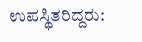ಉಪಸ್ಥಿತರಿದ್ದರು: